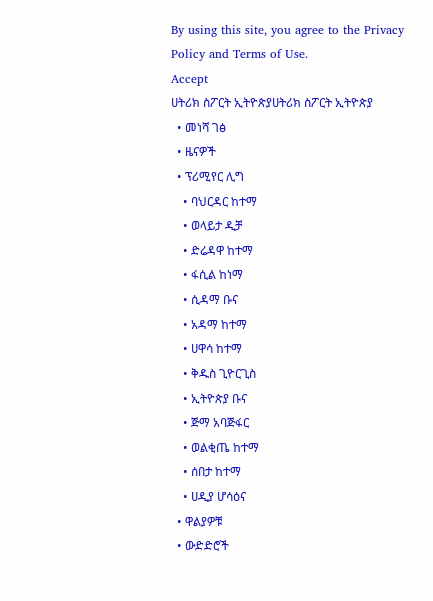By using this site, you agree to the Privacy Policy and Terms of Use.
Accept
ሀትሪክ ስፖርት ኢትዮጵያሀትሪክ ስፖርት ኢትዮጵያ
  • መነሻ ገፅ
  • ዜናዎች
  • ፕሪሚየር ሊግ
    • ባህርዳር ከተማ
    • ወላይታ ዲቻ
    • ድሬዳዋ ከተማ
    • ፋሲል ከነማ
    • ሲዳማ ቡና
    • አዳማ ከተማ
    • ሀዋሳ ከተማ
    • ቅዱስ ጊዮርጊስ
    • ኢትዮጵያ ቡና
    • ጅማ አባጅፋር
    • ወልቂጤ ከተማ
    • ሰበታ ከተማ
    • ሀዲያ ሆሳዕና
  • ዋልያዎቹ
  • ውድድሮች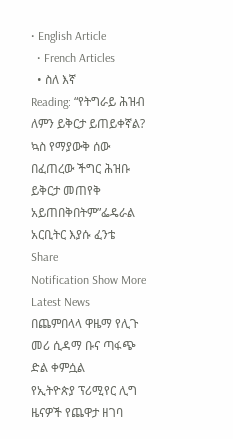• English Article
  • French Articles
  • ስለ እኛ
Reading: “የትግራይ ሕዝብ ለምን ይቅርታ ይጠይቀኛል? ኳስ የማያውቅ ሰው በፈጠረው ችግር ሕዝቡ ይቅርታ መጠየቅ አይጠበቅበትም”ፌዴራል አርቢትር እያሱ ፈንቴ
Share
Notification Show More
Latest News
በጨምበላላ ዋዜማ የሊጉ መሪ ሲዳማ ቡና ጣፋጭ ድል ቀምሷል
የኢትዮጵያ ፕሪሚየር ሊግ ዜናዎች የጨዋታ ዘገባ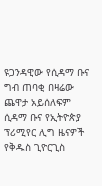ዩጋንዳዊው የሲዳማ ቡና ግብ ጠባቂ በዛሬው ጨዋታ አይሰለፍም
ሲዳማ ቡና የኢትዮጵያ ፕሪሚየር ሊግ ዜናዎች
የቅዱስ ጊዮርጊስ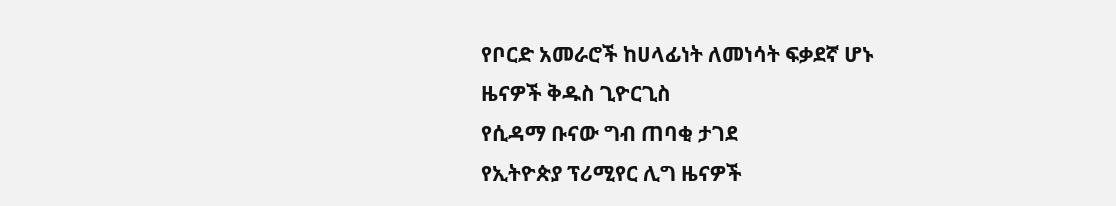የቦርድ አመራሮች ከሀላፊነት ለመነሳት ፍቃደኛ ሆኑ
ዜናዎች ቅዱስ ጊዮርጊስ
የሲዳማ ቡናው ግብ ጠባቂ ታገደ
የኢትዮጵያ ፕሪሚየር ሊግ ዜናዎች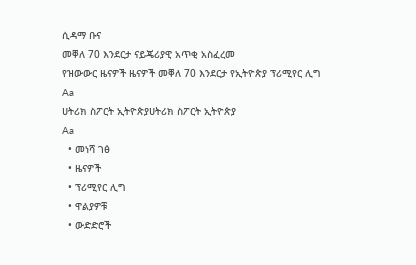ሲዳማ ቡና
መቐለ 70 እንደርታ ናይጄሪያዊ አጥቂ አስፈረመ
የዝውውር ዜናዎች ዜናዎች መቐለ 70 እንደርታ የኢትዮጵያ ፕሪሚየር ሊግ
Aa
ሀትሪክ ስፖርት ኢትዮጵያሀትሪክ ስፖርት ኢትዮጵያ
Aa
  • መነሻ ገፅ
  • ዜናዎች
  • ፕሪሚየር ሊግ
  • ዋልያዎቹ
  • ውድድሮች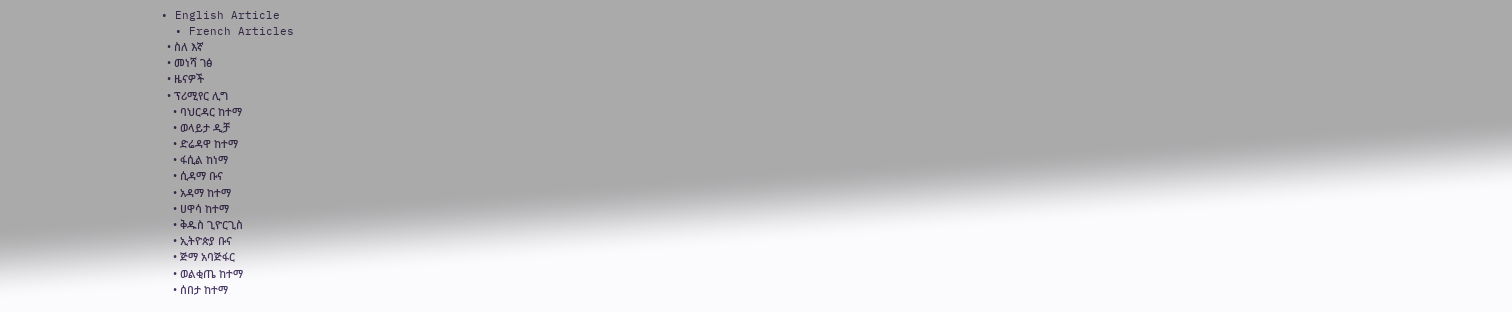• English Article
  • French Articles
  • ስለ እኛ
  • መነሻ ገፅ
  • ዜናዎች
  • ፕሪሚየር ሊግ
    • ባህርዳር ከተማ
    • ወላይታ ዲቻ
    • ድሬዳዋ ከተማ
    • ፋሲል ከነማ
    • ሲዳማ ቡና
    • አዳማ ከተማ
    • ሀዋሳ ከተማ
    • ቅዱስ ጊዮርጊስ
    • ኢትዮጵያ ቡና
    • ጅማ አባጅፋር
    • ወልቂጤ ከተማ
    • ሰበታ ከተማ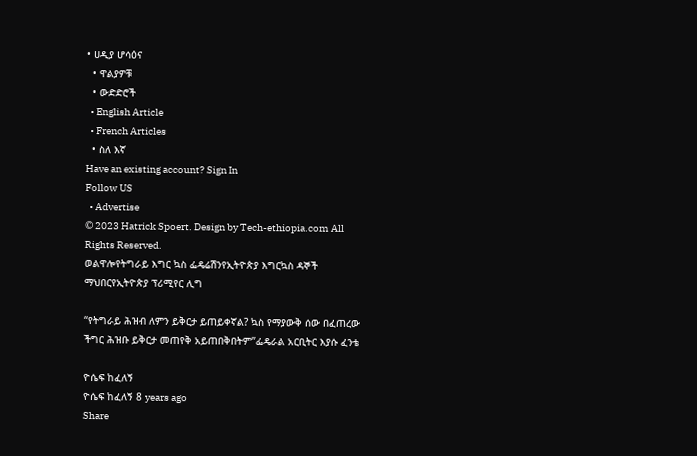• ሀዲያ ሆሳዕና
  • ዋልያዎቹ
  • ውድድሮች
  • English Article
  • French Articles
  • ስለ እኛ
Have an existing account? Sign In
Follow US
  • Advertise
© 2023 Hatrick Spoert. Design by Tech-ethiopia.com All Rights Reserved.
ወልዋሎየትግራይ እግር ኳስ ፌዴሬሽንየኢትዮጵያ እግርኳስ ዳኞች ማህበርየኢትዮጵያ ፕሪሚየር ሊግ

“የትግራይ ሕዝብ ለምን ይቅርታ ይጠይቀኛል? ኳስ የማያውቅ ሰው በፈጠረው ችግር ሕዝቡ ይቅርታ መጠየቅ አይጠበቅበትም”ፌዴራል አርቢትር እያሱ ፈንቴ

ዮሴፍ ከፈለኝ
ዮሴፍ ከፈለኝ 8 years ago
Share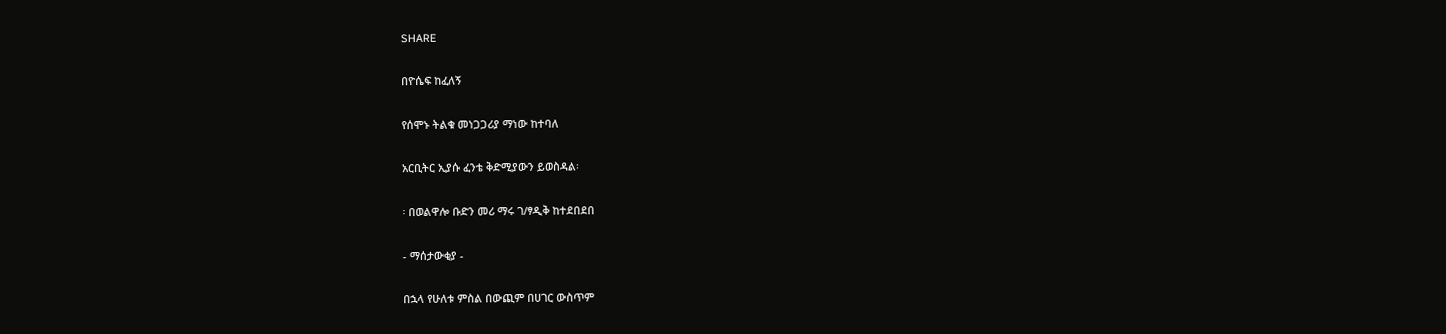SHARE

በዮሴፍ ከፈለኝ

የሰሞኑ ትልቁ መነጋጋሪያ ማነው ከተባለ

አርቢትር ኢያሱ ፈንቴ ቅድሚያውን ይወስዳል፡

፡ በወልዋሎ ቡድን መሪ ማሩ ገ/ፃዲቅ ከተደበደበ

- ማሰታውቂያ -

በኋላ የሁለቱ ምስል በውጪም በሀገር ውስጥም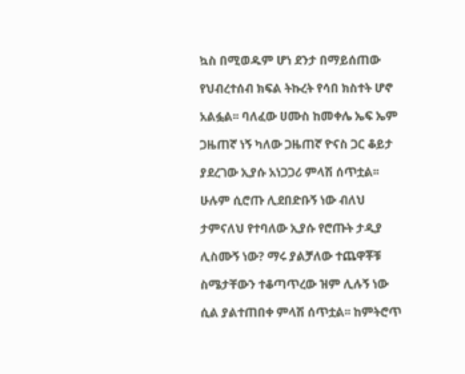ኳስ በሚወዱም ሆነ ደንታ በማይሰጠው

የህብረተሰብ ክፍል ትኩረት የሳበ ክስተት ሆኖ

አልፏል፡፡ ባለፈው ሀሙስ ከመቀሌ ኤፍ ኤም

ጋዜጠኛ ነኝ ካለው ጋዜጠኛ ዮናስ ጋር ቆይታ

ያደረገው ኢያሱ አነጋጋሪ ምላሽ ሰጥቷል፡፡

ሁሉም ሲሮጡ ሊደበድቡኝ ነው ብለህ

ታምናለህ የተባለው ኢያሱ የሮጡት ታዲያ

ሊስሙኝ ነው? ማሩ ያልቻለው ተጨዋቾቹ

ስሜታቸውን ተቆጣጥረው ዝም ሊሉኝ ነው

ሲል ያልተጠበቀ ምላሽ ሰጥቷል፡፡ ከምትሮጥ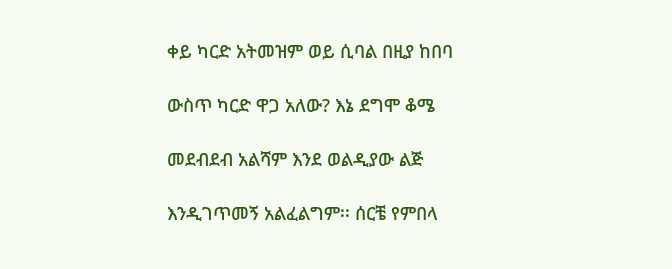ቀይ ካርድ አትመዝም ወይ ሲባል በዚያ ከበባ

ውስጥ ካርድ ዋጋ አለው? እኔ ደግሞ ቆሜ

መደብደብ አልሻም እንደ ወልዲያው ልጅ

እንዲገጥመኝ አልፈልግም፡፡ ሰርቼ የምበላ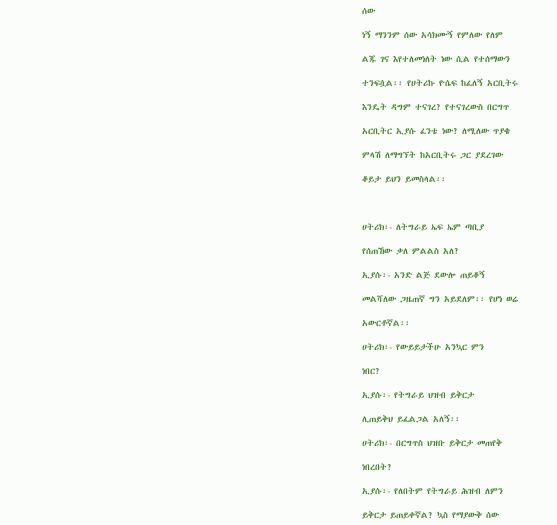ሰው

ነኝ ማንንም ሰው አሳክሙኝ የምለው የለም

ልጁ ገና እየተለመነለት ነው ሲል የተሰማውን

ተንፍሷል፡፡ የሀትሪኩ ዮሴፍ ከፈለኝ አርቢትሩ

እንዴት ዳግም ተናገረ? የተናገረውስ በርግጥ

አርቢትር ኢያሱ ፈንቴ ነው? ለሚለው ጥያቄ

ምላሽ ለማግኘት ከአርቢትሩ ጋር ያደረገው

ቆይታ ይህን ይመስላል፡፡



ሀትሪክ፡- ለትግራይ ኤፍ ኤም ጣቢያ

የሰጠኸው ቃለ ምልልስ አለ?

ኢያሱ፡- አንድ ልጅ ደውሎ ጠይቆኝ

መልሻለው ጋዜጠኛ ግን አይደለም፡፡ የሆነ ወሬ

አውርቶኛል፡፡

ሀትሪክ፡- የውይይታችሁ አንኳር ምን

ነበር?

ኢያሱ፡- የትግራይ ህዝብ ይቅርታ

ሊጠይቅህ ይፈልጋል አለኝ፡፡

ሀትሪክ፡- በርግጥስ ህዝቡ ይቅርታ መጠየቅ

ነበረበት?

ኢያሱ፡- የለበትም የትግራይ ሕዝብ ለምን

ይቅርታ ይጠይቀኛል? ኳስ የማያውቅ ሰው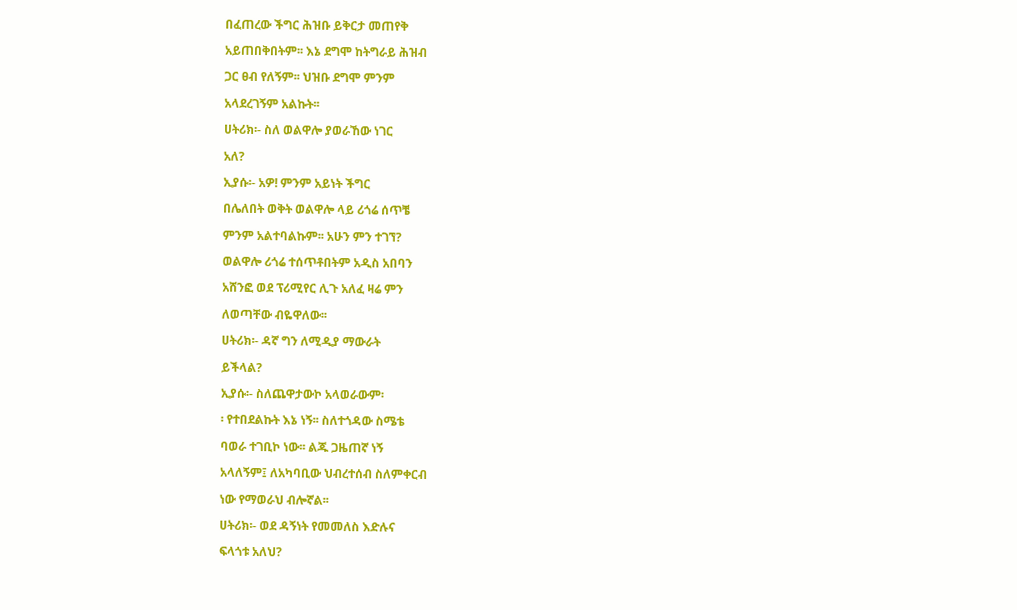በፈጠረው ችግር ሕዝቡ ይቅርታ መጠየቅ

አይጠበቅበትም፡፡ እኔ ደግሞ ከትግራይ ሕዝብ

ጋር ፀብ የለኝም፡፡ ህዝቡ ደግሞ ምንም

አላደረገኝም አልኩት፡፡

ሀትሪክ፡- ስለ ወልዋሎ ያወራኸው ነገር

አለ?

ኢያሱ፡- አዎ! ምንም አይነት ችግር

በሌለበት ወቅት ወልዋሎ ላይ ሪጎሬ ሰጥቼ

ምንም አልተባልኩም፡፡ አሁን ምን ተገኘ?

ወልዋሎ ሪጎሬ ተሰጥቶበትም አዲስ አበባን

አሸንፎ ወደ ፕሪሚየር ሊጉ አለፈ ዛሬ ምን

ለወጣቸው ብዬዋለው፡፡

ሀትሪክ፡- ዳኛ ግን ለሚዲያ ማውራት

ይችላል?

ኢያሱ፡- ስለጨዋታውኮ አላወራውም፡

፡ የተበደልኩት እኔ ነኝ፡፡ ስለተጎዳው ስሜቴ

ባወራ ተገቢኮ ነው፡፡ ልጁ ጋዜጠኛ ነኝ

አላለኝም፤ ለአካባቢው ህብረተሰብ ስለምቀርብ

ነው የማወራህ ብሎኛል፡፡

ሀትሪክ፡- ወደ ዳኝነት የመመለስ እድሉና

ፍላጎቱ አለህ?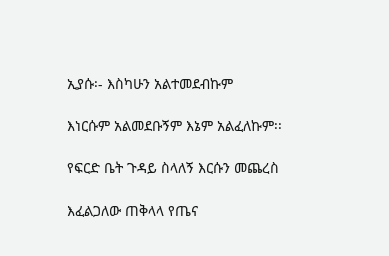ኢያሱ፡- እስካሁን አልተመደብኩም

እነርሱም አልመደቡኝም እኔም አልፈለኩም፡፡

የፍርድ ቤት ጉዳይ ስላለኝ እርሱን መጨረስ

እፈልጋለው ጠቅላላ የጤና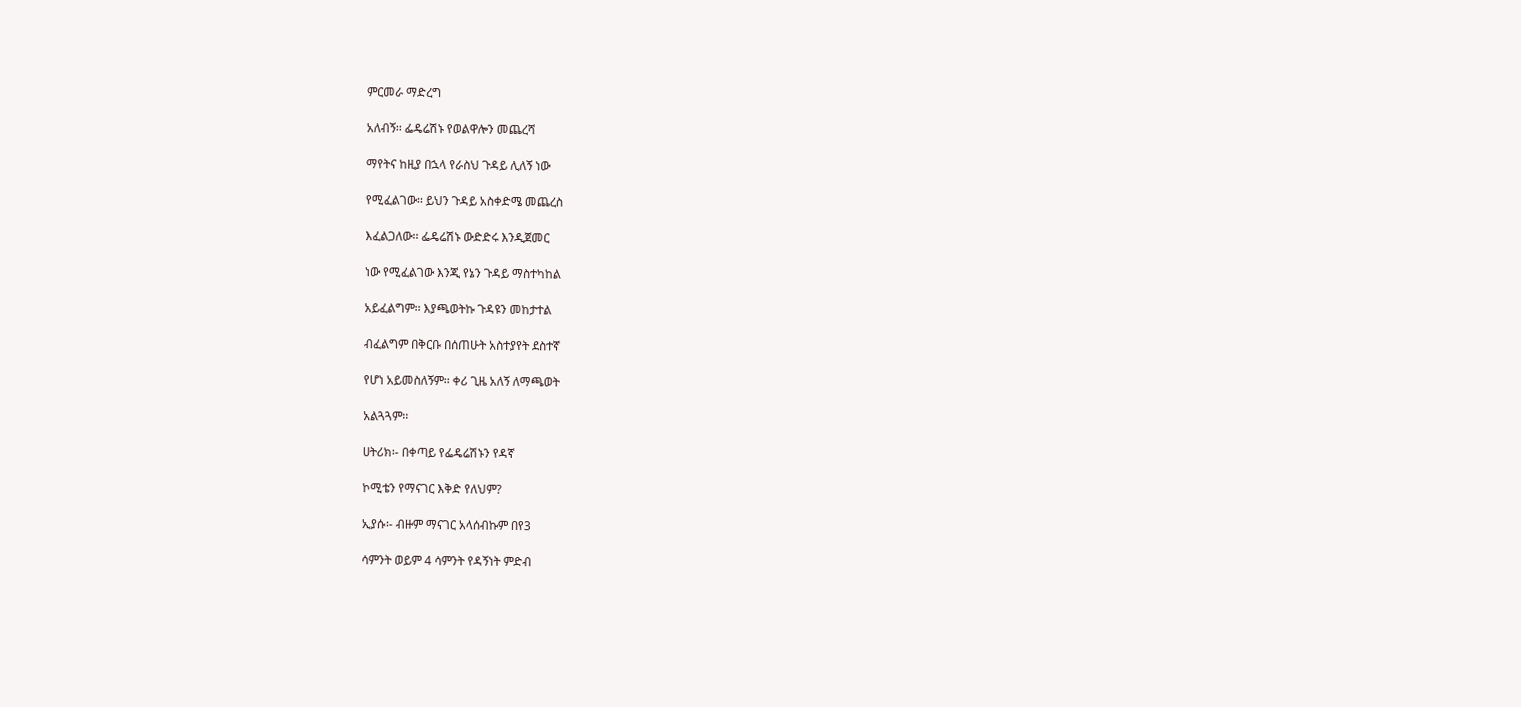ምርመራ ማድረግ

አለብኝ፡፡ ፌዴሬሽኑ የወልዋሎን መጨረሻ

ማየትና ከዚያ በኋላ የራስህ ጉዳይ ሊለኝ ነው

የሚፈልገው፡፡ ይህን ጉዳይ አስቀድሜ መጨረስ

እፈልጋለው፡፡ ፌዴሬሽኑ ውድድሩ እንዲጀመር

ነው የሚፈልገው እንጂ የኔን ጉዳይ ማስተካከል

አይፈልግም፡፡ እያጫወትኩ ጉዳዩን መከታተል

ብፈልግም በቅርቡ በሰጠሁት አስተያየት ደስተኛ

የሆነ አይመስለኝም፡፡ ቀሪ ጊዜ አለኝ ለማጫወት

አልጓጓም፡፡

ሀትሪክ፡- በቀጣይ የፌዴሬሽኑን የዳኛ

ኮሚቴን የማናገር እቅድ የለህም?

ኢያሱ፡- ብዙም ማናገር አላሰብኩም በየ3

ሳምንት ወይም 4 ሳምንት የዳኝነት ምድብ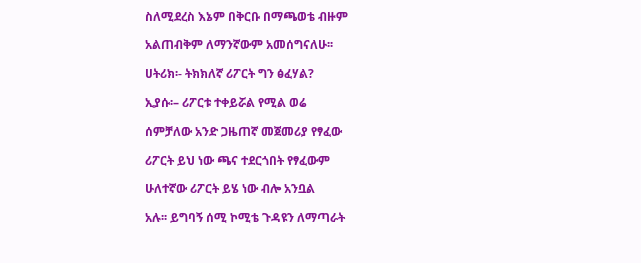ስለሚደረስ እኔም በቅርቡ በማጫወቴ ብዙም

አልጠብቅም ለማንኛውም አመሰግናለሁ፡፡

ሀትሪክ፡- ትክክለኛ ሪፖርት ግን ፅፈሃል?

ኢያሱ፡– ሪፖርቱ ተቀይሯል የሚል ወሬ

ሰምቻለው አንድ ጋዜጠኛ መጀመሪያ የፃፈው

ሪፖርት ይህ ነው ጫና ተደርጎበት የፃፈውም

ሁለተኛው ሪፖርት ይሄ ነው ብሎ አንቧል

አሉ፡፡ ይግባኝ ሰሚ ኮሚቴ ጉዳዩን ለማጣራት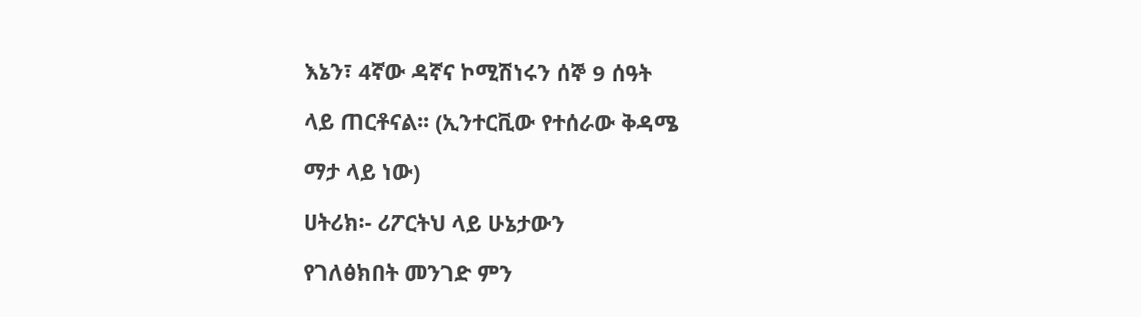እኔን፣ 4ኛው ዳኛና ኮሚሽነሩን ሰኞ 9 ሰዓት

ላይ ጠርቶናል፡፡ (ኢንተርቪው የተሰራው ቅዳሜ

ማታ ላይ ነው)

ሀትሪክ፡- ሪፖርትህ ላይ ሁኔታውን

የገለፅክበት መንገድ ምን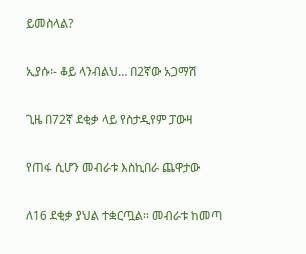ይመስላል?

ኢያሱ፡- ቆይ ላንብልህ… በ2ኛው አጋማሽ

ጊዜ በ72ኛ ደቂቃ ላይ የስታዲየም ፓውዛ

የጠፋ ሲሆን መብራቱ እስኪበራ ጨዋታው

ለ16 ደቂቃ ያህል ተቋርጧል፡፡ መብራቱ ከመጣ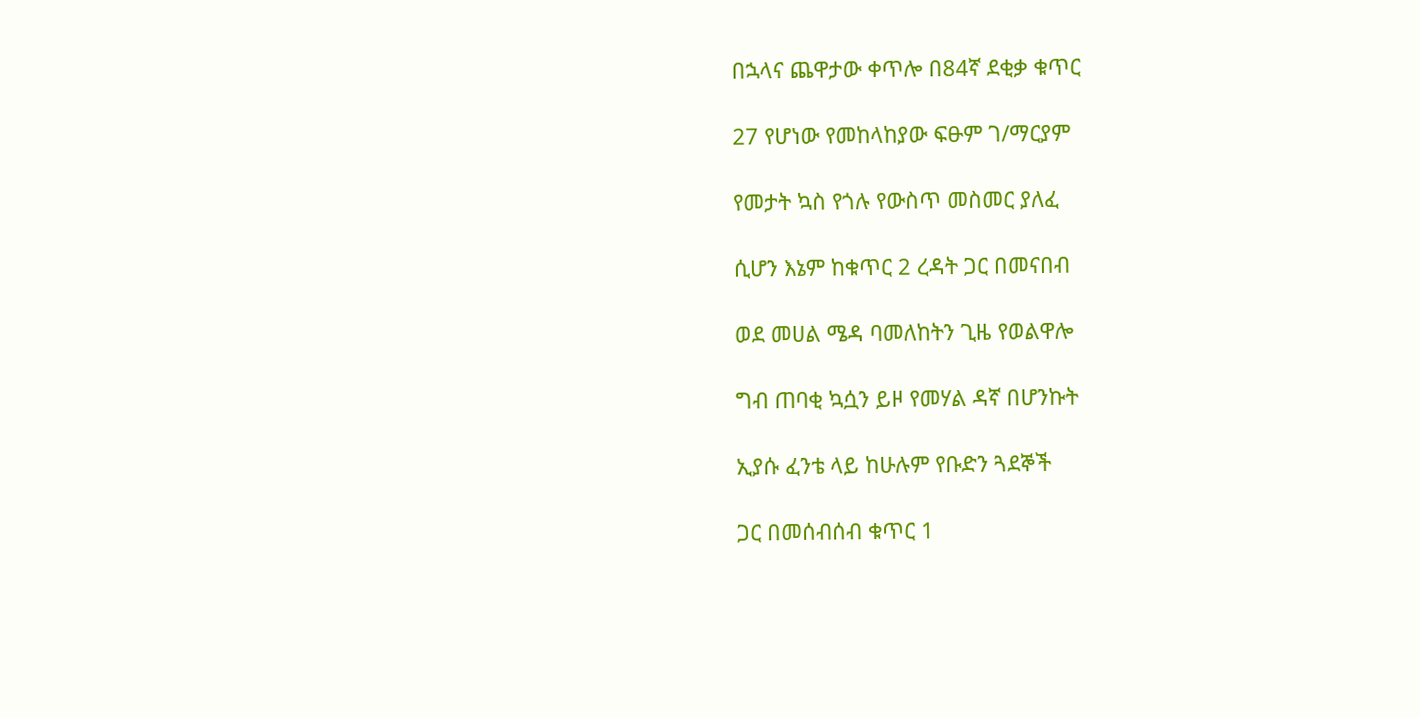በኋላና ጨዋታው ቀጥሎ በ84ኛ ደቂቃ ቁጥር

27 የሆነው የመከላከያው ፍፁም ገ/ማርያም

የመታት ኳስ የጎሉ የውስጥ መስመር ያለፈ

ሲሆን እኔም ከቁጥር 2 ረዳት ጋር በመናበብ

ወደ መሀል ሜዳ ባመለከትን ጊዜ የወልዋሎ

ግብ ጠባቂ ኳሷን ይዞ የመሃል ዳኛ በሆንኩት

ኢያሱ ፈንቴ ላይ ከሁሉም የቡድን ጓደኞች

ጋር በመሰብሰብ ቁጥር 1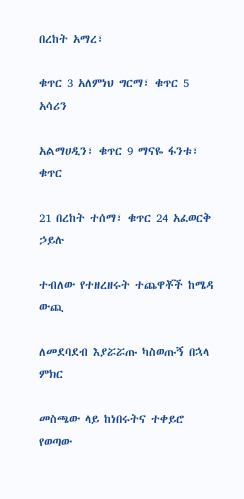በረከት አማረ፣

ቁጥር 3 አለምነህ ግርማ፣ ቁጥር 5 አሳሪን

አልማሀዲን፣ ቁጥር 9 ማናዬ ፋንቱ፣ ቁጥር

21 በረከት ተሰማ፣ ቁጥር 24 አፈወርቅ ኃይሉ

ተብለው የተዘረዘሩት ተጨዋቾች ከሜዳ ውጪ

ለመደባደብ እያሯሯጡ ካስወጡኝ በኋላ ምክር

መስጫው ላይ ከነበሩትና ተቀይሮ የወጣው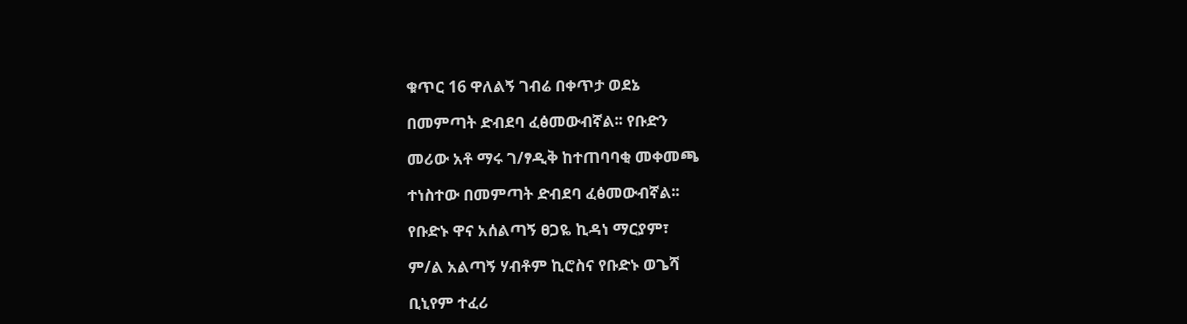ቁጥር 16 ዋለልኝ ገብሬ በቀጥታ ወደኔ

በመምጣት ድብደባ ፈፅመውብኛል፡፡ የቡድን

መሪው አቶ ማሩ ገ/ፃዲቅ ከተጠባባቂ መቀመጫ

ተነስተው በመምጣት ድብደባ ፈፅመውብኛል፡፡

የቡድኑ ዋና አሰልጣኝ ፀጋዬ ኪዳነ ማርያም፣

ም/ል አልጣኝ ሃብቶም ኪሮስና የቡድኑ ወጌሻ

ቢኒየም ተፈሪ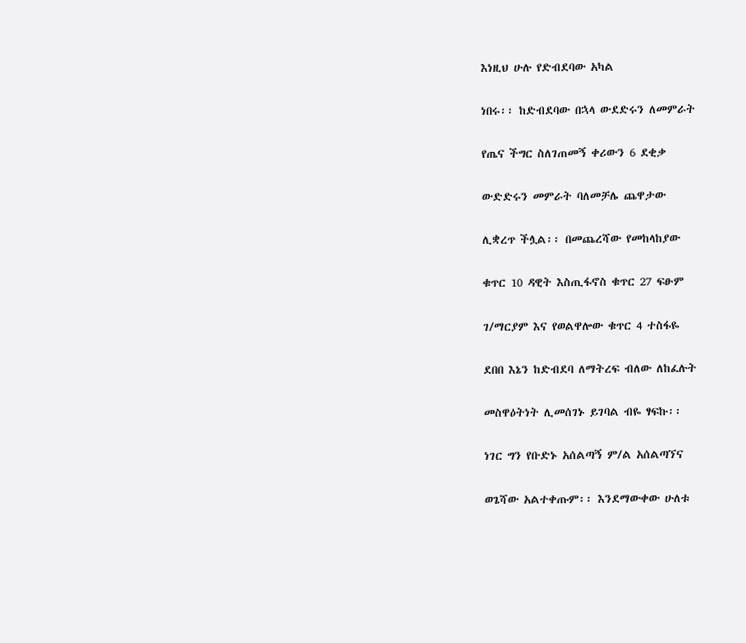እነዚህ ሁሉ የድብደባው አካል

ነበሩ፡፡ ከድብደባው በኋላ ውደድሩን ለመምራት

የጤና ችግር ስለገጠመኝ ቀሪውን 6 ደቂቃ

ውድድሩን መምራት ባለመቻሌ ጨዋታው

ሊቋረጥ ችሏል፡፡ በመጨረሻው የመከላከያው

ቁጥር 10 ዳዊት እስጢፋኖስ ቁጥር 27 ፍፁም

ገ/ማርያም እና የወልዋሎው ቁጥር 4 ተስፋዬ

ደበበ እኔን ከድብደባ ለማትረፍ ብለው ለከፈሉት

መስዋዕትነት ሊመሰገኑ ይገባል ብዬ ፃፍኩ፡፡

ነገር ግን የቡድኑ አሰልጣኝ ም/ል አሰልጣኘና

ወጌሻው አልተቀጡም፡፡ እንደማውቀው ሁለቱ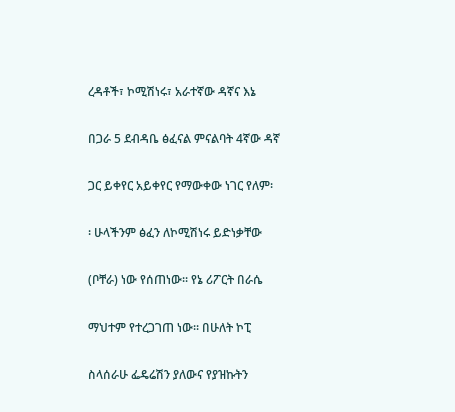ረዳቶች፣ ኮሚሽነሩ፣ አራተኛው ዳኛና እኔ

በጋራ 5 ደብዳቤ ፅፈናል ምናልባት 4ኛው ዳኛ

ጋር ይቀየር አይቀየር የማውቀው ነገር የለም፡

፡ ሁላችንም ፅፈን ለኮሚሽነሩ ይድነቃቸው

(ቦቸራ) ነው የሰጠነው፡፡ የኔ ሪፖርት በራሴ

ማህተም የተረጋገጠ ነው፡፡ በሁለት ኮፒ

ስላሰራሁ ፌዴሬሽን ያለውና የያዝኩትን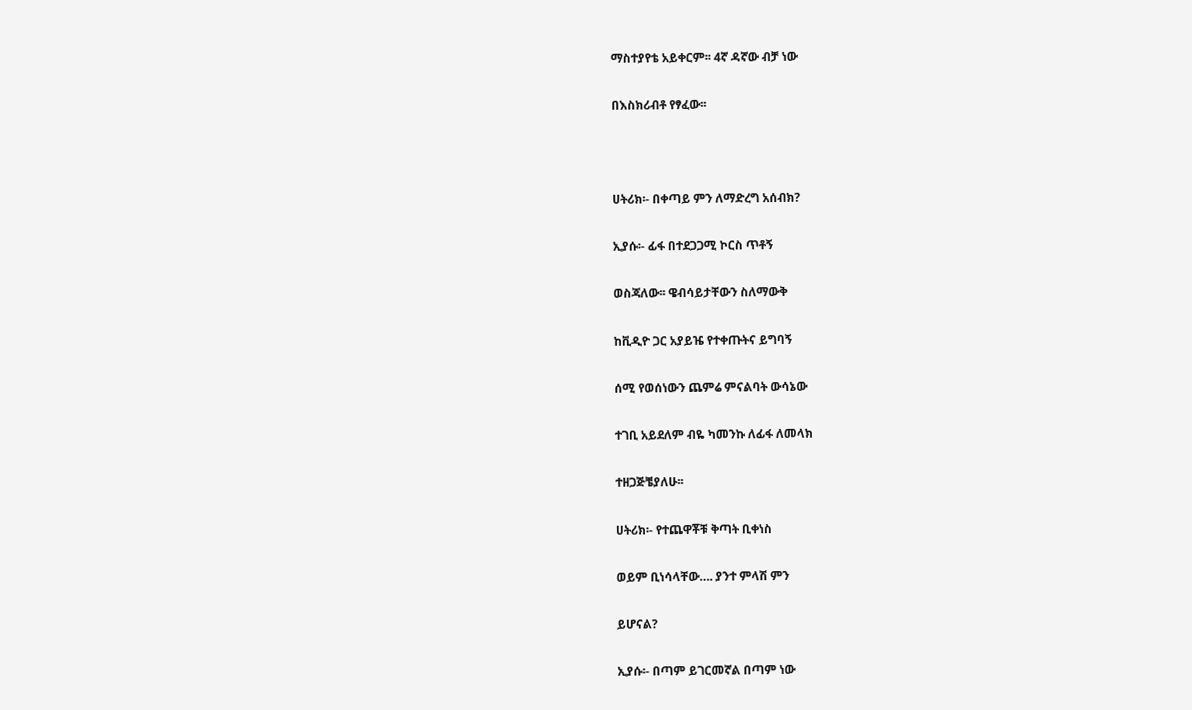ማስተያየቴ አይቀርም፡፡ 4ኛ ዳኛው ብቻ ነው

በእስክሪብቶ የፃፈው፡፡



ሀትሪክ፡- በቀጣይ ምን ለማድረግ አሰብክ?

ኢያሱ፡- ፊፋ በተደጋጋሚ ኮርስ ጥቶኝ

ወስጃለው፡፡ ዌብሳይታቸውን ስለማውቅ

ከቪዲዮ ጋር አያይዤ የተቀጡትና ይግባኝ

ሰሚ የወሰነውን ጨምሬ ምናልባት ውሳኔው

ተገቢ አይደለም ብዬ ካመንኩ ለፊፋ ለመላክ

ተዘጋጅቼያለሁ፡፡

ሀትሪክ፡- የተጨዋቾቹ ቅጣት ቢቀነስ

ወይም ቢነሳላቸው…. ያንተ ምላሽ ምን

ይሆናል?

ኢያሱ፡- በጣም ይገርመኛል በጣም ነው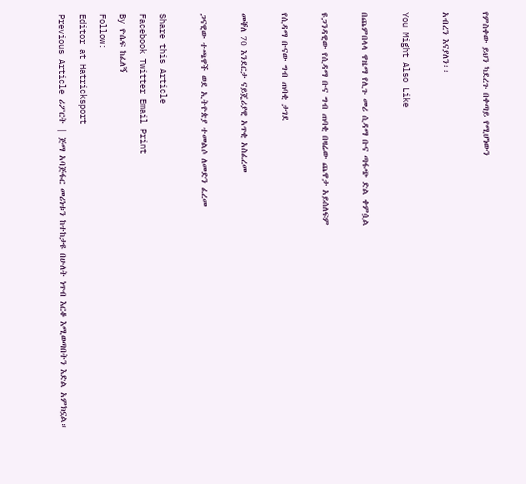የምስቀው ይህን ካደረጉ በቀጣይ የሚሆነውን

አብረን እናያለን፡፡

You Might Also Like

በጨምበላላ ዋዜማ የሊጉ መሪ ሲዳማ ቡና ጣፋጭ ድል ቀምሷል

ዩጋንዳዊው የሲዳማ ቡና ግብ ጠባቂ በዛሬው ጨዋታ አይሰለፍም

የሲዳማ ቡናው ግብ ጠባቂ ታገደ

መቐለ 70 እንደርታ ናይጄሪያዊ አጥቂ አስፈረመ

ጋናዊው ተጫዋች ወደ ኢትዮጵያ ተመልሶ ለመድን ፈረመ

Share this Article
Facebook Twitter Email Print
By ዮሴፍ ከፈለኝ
Follow:
Editor at Hatricksport
Previous Article ሪፖርት | ጅማ አባጅፋር መሪነቱን ከተከታዩ በሁለት ነጥብ እርቆ እሚወጣበትን እድል አምክኗል።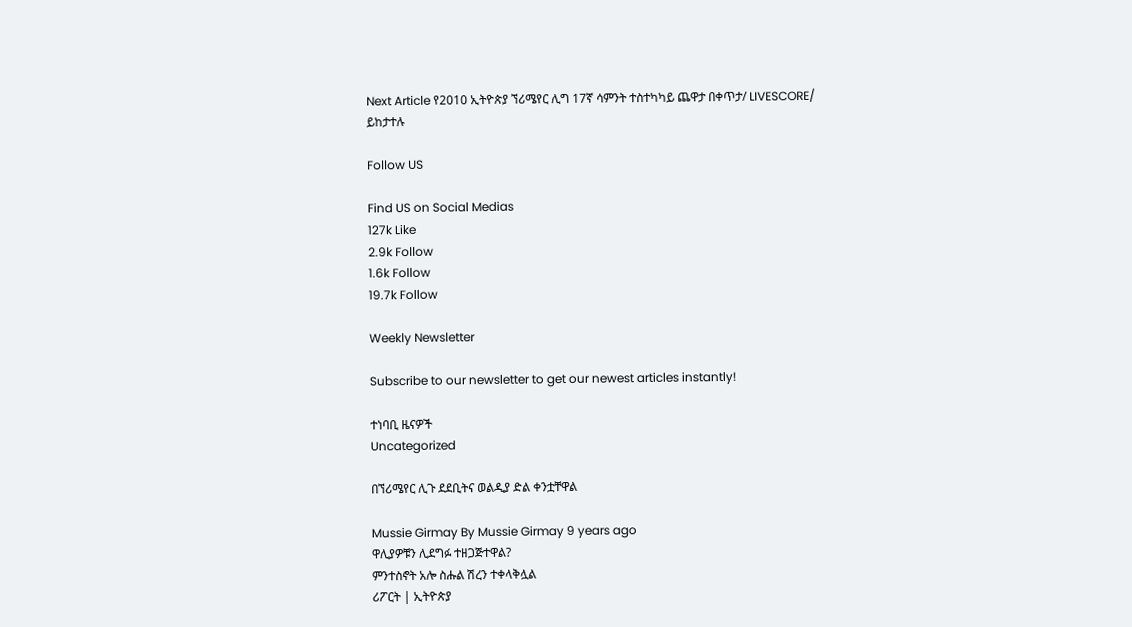Next Article የ2010 ኢትዮጵያ ኘሪሜየር ሊግ 17ኛ ሳምንት ተስተካካይ ጨዋታ በቀጥታ/ LIVESCORE/ ይከታተሉ

Follow US

Find US on Social Medias
127k Like
2.9k Follow
1.6k Follow
19.7k Follow

Weekly Newsletter

Subscribe to our newsletter to get our newest articles instantly!

ተነባቢ ዜናዎች
Uncategorized

በኘሪሜየር ሊጉ ደደቢትና ወልዲያ ድል ቀንቷቸዋል

Mussie Girmay By Mussie Girmay 9 years ago
ዋሊያዎቹን ሊደግፉ ተዘጋጅተዋል?
ምንተስኖት አሎ ስሑል ሽረን ተቀላቅሏል
ሪፖርት | ኢትዮጵያ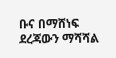ቡና በማሸነፍ ደረጃውን ማሻሻል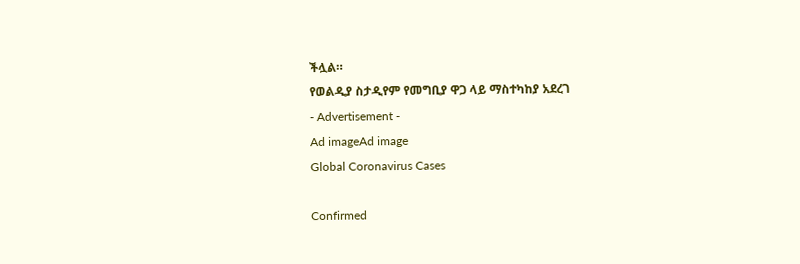ችሏል።
የወልዲያ ስታዲየም የመግቢያ ዋጋ ላይ ማስተካከያ አደረገ
- Advertisement -
Ad imageAd image
Global Coronavirus Cases

Confirmed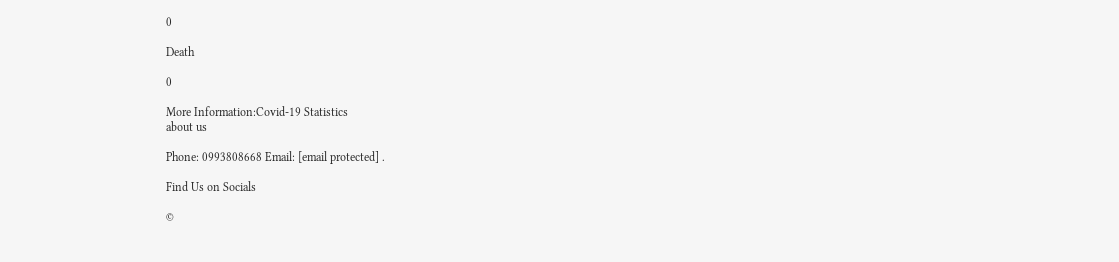0

Death

0

More Information:Covid-19 Statistics
about us

Phone: 0993808668 Email: [email protected] .

Find Us on Socials

©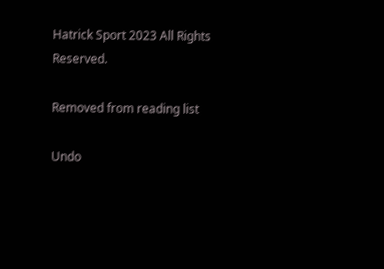Hatrick Sport 2023 All Rights Reserved.

Removed from reading list

Undo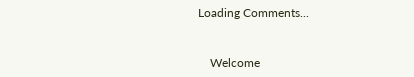Loading Comments...


    Welcome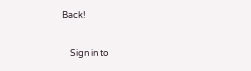Back!

    Sign in to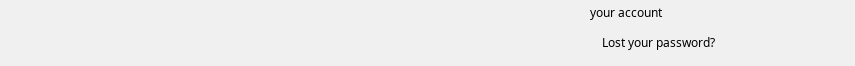your account

    Lost your password?